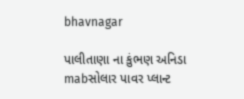bhavnagar

પાલીતાણા ના કુંભણ અનિડા mabસોલાર પાવર પ્લાન્ટ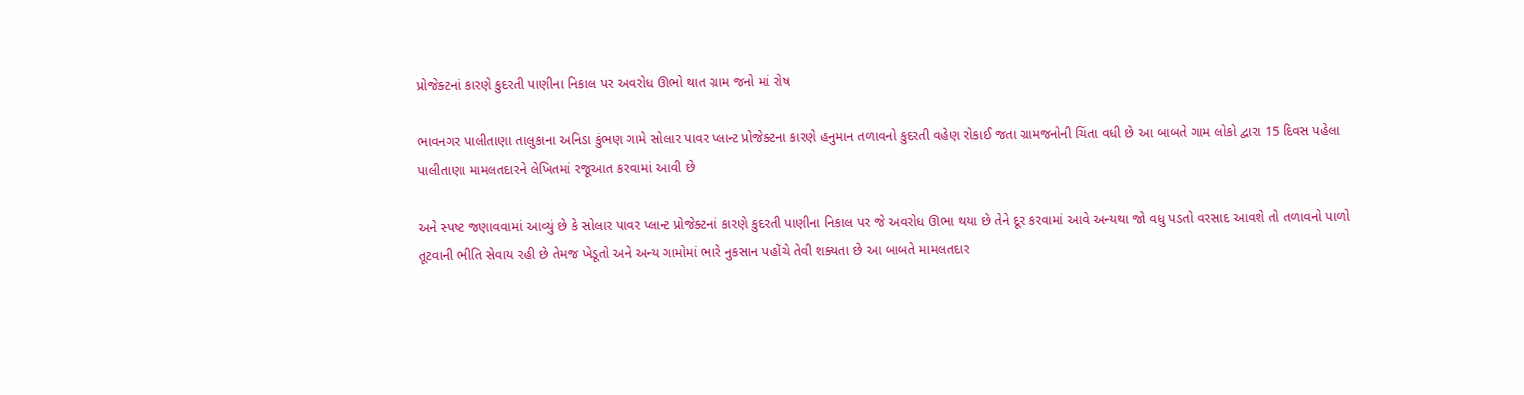પ્રોજેક્ટનાં કારણે કુદરતી પાણીના નિકાલ પર અવરોધ ઊભો થાત ગ્રામ જનો માં રોષ

ભાવનગર પાલીતાણા તાલુકાના અનિડા કુંભણ ગામે સોલાર પાવર પ્લાન્ટ પ્રોજેક્ટના કારણે હનુમાન તળાવનો કુદરતી વહેણ રોકાઈ જતા ગ્રામજનોની ચિંતા વધી છે આ બાબતે ગામ લોકો દ્વારા 15 દિવસ પહેલા પાલીતાણા મામલતદારને લેખિતમાં રજૂઆત કરવામાં આવી છે

અને સ્પષ્ટ જણાવવામાં આવ્યું છે કે સોલાર પાવર પ્લાન્ટ પ્રોજેક્ટનાં કારણે કુદરતી પાણીના નિકાલ પર જે અવરોધ ઊભા થયા છે તેને દૂર કરવામાં આવે અન્યથા જો વધુ પડતો વરસાદ આવશે તો તળાવનો પાળો તૂટવાની ભીતિ સેવાય રહી છે તેમજ ખેડૂતો અને અન્ય ગામોમાં ભારે નુકસાન પહોંચે તેવી શક્યતા છે આ બાબતે મામલતદાર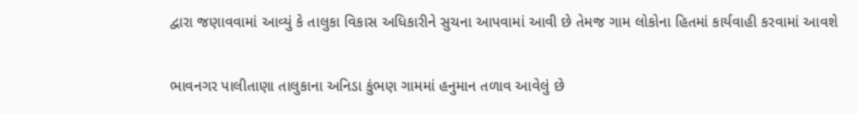દ્વારા જણાવવામાં આવ્યું કે તાલુકા વિકાસ અધિકારીને સુચના આપવામાં આવી છે તેમજ ગામ લોકોના હિતમાં કાર્યવાહી કરવામાં આવશે

ભાવનગર પાલીતાણા તાલુકાના અનિડા કુંભણ ગામમાં હનુમાન તળાવ આવેલું છે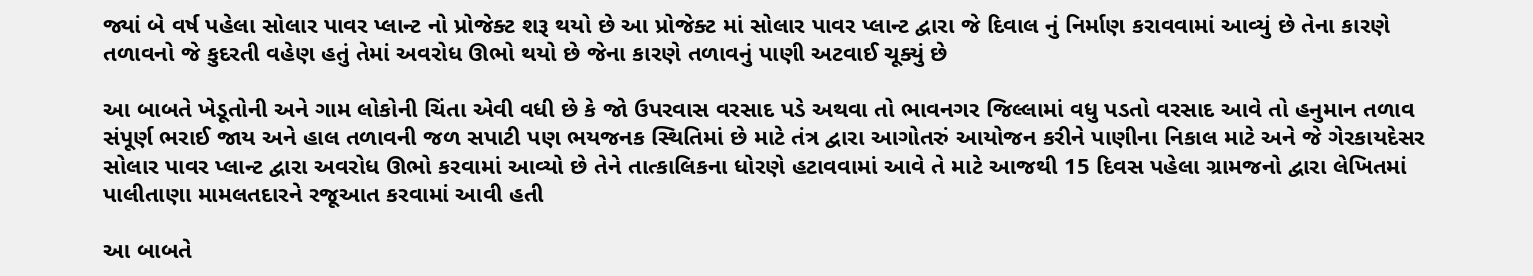જ્યાં બે વર્ષ પહેલા સોલાર પાવર પ્લાન્ટ નો પ્રોજેક્ટ શરૂ થયો છે આ પ્રોજેક્ટ માં સોલાર પાવર પ્લાન્ટ દ્વારા જે દિવાલ નું નિર્માણ કરાવવામાં આવ્યું છે તેના કારણે તળાવનો જે કુદરતી વહેણ હતું તેમાં અવરોધ ઊભો થયો છે જેના કારણે તળાવનું પાણી અટવાઈ ચૂક્યું છે

આ બાબતે ખેડૂતોની અને ગામ લોકોની ચિંતા એવી વધી છે કે જો ઉપરવાસ વરસાદ પડે અથવા તો ભાવનગર જિલ્લામાં વધુ પડતો વરસાદ આવે તો હનુમાન તળાવ સંપૂર્ણ ભરાઈ જાય અને હાલ તળાવની જળ સપાટી પણ ભયજનક સ્થિતિમાં છે માટે તંત્ર દ્વારા આગોતરું આયોજન કરીને પાણીના નિકાલ માટે અને જે ગેરકાયદેસર સોલાર પાવર પ્લાન્ટ દ્વારા અવરોધ ઊભો કરવામાં આવ્યો છે તેને તાત્કાલિકના ધોરણે હટાવવામાં આવે તે માટે આજથી 15 દિવસ પહેલા ગ્રામજનો દ્વારા લેખિતમાં પાલીતાણા મામલતદારને રજૂઆત કરવામાં આવી હતી

આ બાબતે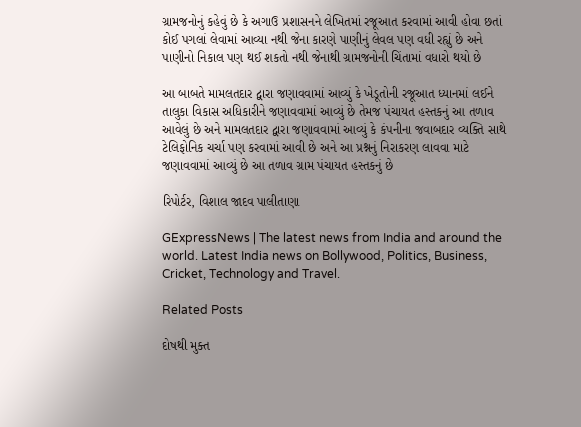ગ્રામજનોનું કહેવું છે કે અગાઉ પ્રશાસનને લેખિતમાં રજૂઆત કરવામાં આવી હોવા છતાં કોઈ પગલાં લેવામાં આવ્યા નથી જેના કારણે પાણીનું લેવલ પણ વધી રહ્યું છે અને પાણીનો નિકાલ પણ થઈ શકતો નથી જેનાથી ગ્રામજનોની ચિંતામાં વધારો થયો છે

આ બાબતે મામલતદાર દ્વારા જણાવવામાં આવ્યું કે ખેડૂતોની રજૂઆત ધ્યાનમાં લઈને તાલુકા વિકાસ અધિકારીને જણાવવામાં આવ્યું છે તેમજ પંચાયત હસ્તકનું આ તળાવ આવેલું છે અને મામલતદાર દ્વારા જણાવવામાં આવ્યું કે કંપનીના જવાબદાર વ્યક્તિ સાથે ટેલિફોનિક ચર્ચા પણ કરવામાં આવી છે અને આ પ્રશ્નનું નિરાકરણ લાવવા માટે જણાવવામાં આવ્યું છે આ તળાવ ગ્રામ પંચાયત હસ્તકનું છે

રિપોર્ટર, વિશાલ જાદવ પાલીતાણા

GExpressNews | The latest news from India and around the world. Latest India news on Bollywood, Politics, Business, Cricket, Technology and Travel.

Related Posts

દોષથી મુક્ત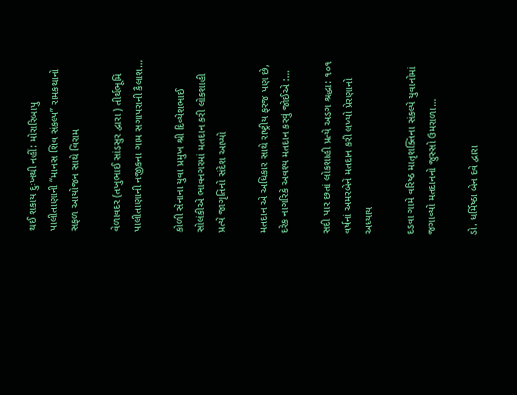થઈ શકાય દુઃખથી નહીં: મોરારિબાપુ પાલીતાણાની “માનસ શિવ સંકલ્પ” રામકથાનો સફળ આયોજન સાથે વિરામ

વેળાવદર (તખુભાઈ સાંડસુર દ્વારા ) તીર્થભૂમિ પાલીતાણાની નજીકના ગામ સગાપરાની કૈલાશ…

કોળી સેનાના યુવા પ્રમુખ શ્રી દિવ્યેશભાઈ સોલંકીએ ભાવનગરમાં મતદાન કરી લોકશાહી પ્રત્યે જાગૃતિનો સંદેશ આપ્યો

મતદાન એ અધિકાર સાથે રાષ્ટ્રીય ફરજ પણ છે, દરેક નાગરિકે અવશ્ય મતદાન કરવું જોઈએ :…

સદી પાર છતાં લોકશાહી પ્રત્યે અડગ શ્રદ્ધા: ૧૦૧ વર્ષનાં અમરબેને મતદાન કરી લખ્યો પ્રેરણાનો અધ્યાય

દડવા ગામે વરિષ્ઠ માતૃશક્તિના સંકલ્પે યુવાનોમાં જગાવ્યો મતદાનનો જુસ્સો ઉમરાળા…

ડો. ધર્મિષ્ઠા બેન દવે દ્વારા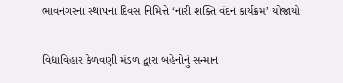ભાવનગરના સ્થાપના દિવસ નિમિત્તે ‘નારી શક્તિ વંદન કાર્યક્રમ’ યોજાયો

વિદ્યાવિહાર કેળવણી મંડળ દ્વારા બહેનોનું સન્માન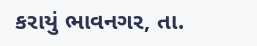કરાયું ભાવનગર, તા.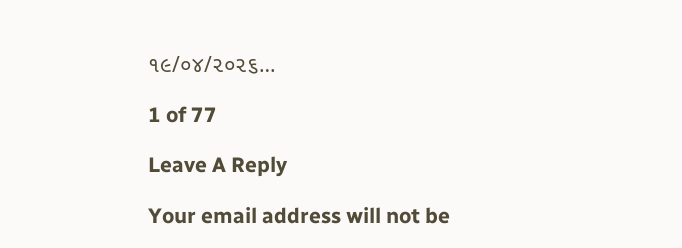૧૯/૦૪/૨૦૨૬…

1 of 77

Leave A Reply

Your email address will not be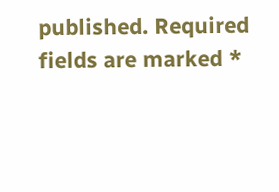published. Required fields are marked *